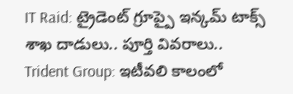IT Raid: ట్రైడెంట్ గ్రూప్పై ఇన్కమ్ టాక్స్ శాఖ దాడులు.. పూర్తి వివరాలు..
Trident Group: ఇటీవలి కాలంలో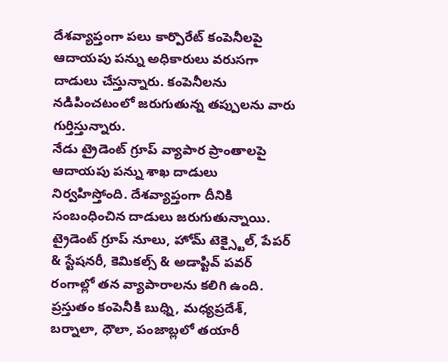దేశవ్యాప్తంగా పలు కార్పొరేట్ కంపెనీలపై ఆదాయపు పన్ను అధికారులు వరుసగా దాడులు చేస్తున్నారు. కంపెనీలను నడిపించటంలో జరుగుతున్న తప్పులను వారు గుర్తిస్తున్నారు.
నేడు ట్రైడెంట్ గ్రూప్ వ్యాపార ప్రాంతాలపై ఆదాయపు పన్ను శాఖ దాడులు నిర్వహిస్తోంది. దేశవ్యాప్తంగా దీనికి సంబంధించిన దాడులు జరుగుతున్నాయి. ట్రైడెంట్ గ్రూప్ నూలు, హోమ్ టెక్స్టైల్, పేపర్ & స్టేషనరీ, కెమికల్స్ & అడాప్టివ్ పవర్ రంగాల్లో తన వ్యాపారాలను కలిగి ఉంది. ప్రస్తుతం కంపెనీకి బుధ్ని, మధ్యప్రదేశ్, బర్నాలా, ధౌలా, పంజాబ్లలో తయారీ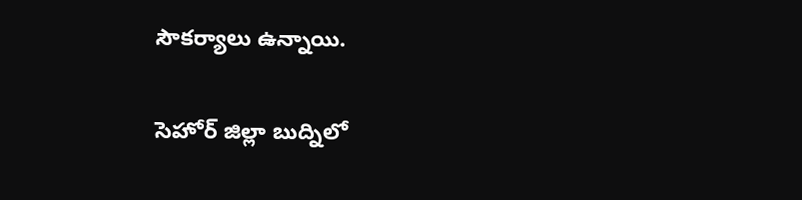సౌకర్యాలు ఉన్నాయి.

సెహోర్ జిల్లా బుద్నిలో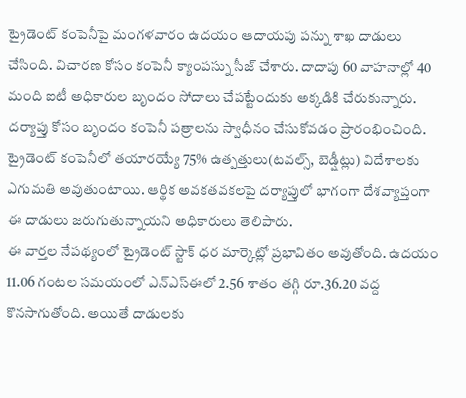ట్రైడెంట్ కంపెనీపై మంగళవారం ఉదయం ఆదాయపు పన్ను శాఖ దాడులు చేసింది. విచారణ కోసం కంపెనీ క్యాంపస్ను సీజ్ చేశారు. దాదాపు 60 వాహనాల్లో 40 మంది ఐటీ అధికారుల బృందం సోదాలు చేపట్టేందుకు అక్కడికి చేరుకున్నారు. దర్యాప్తు కోసం బృందం కంపెనీ పత్రాలను స్వాధీనం చేసుకోవడం ప్రారంభించింది. ట్రైడెంట్ కంపెనీలో తయారయ్యే 75% ఉత్పత్తులు(టవల్స్, బెడ్షీట్లు) విదేశాలకు ఎగుమతి అవుతుంటాయి. ఆర్థిక అవకతవకలపై దర్యాప్తులో భాగంగా దేశవ్యాప్తంగా ఈ దాడులు జరుగుతున్నాయని అధికారులు తెలిపారు.
ఈ వార్తల నేపథ్యంలో ట్రైడెంట్ స్టాక్ ధర మార్కెట్లో ప్రభావితం అవుతోంది. ఉదయం 11.06 గంటల సమయంలో ఎన్ఎస్ఈలో 2.56 శాతం తగ్గి రూ.36.20 వద్ద కొనసాగుతోంది. అయితే దాడులకు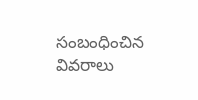సంబంధించిన వివరాలు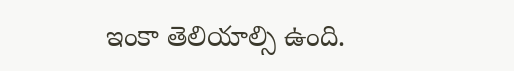ఇంకా తెలియాల్సి ఉంది.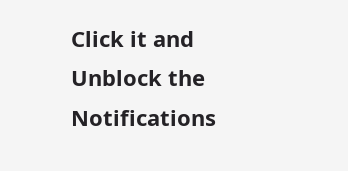Click it and Unblock the Notifications